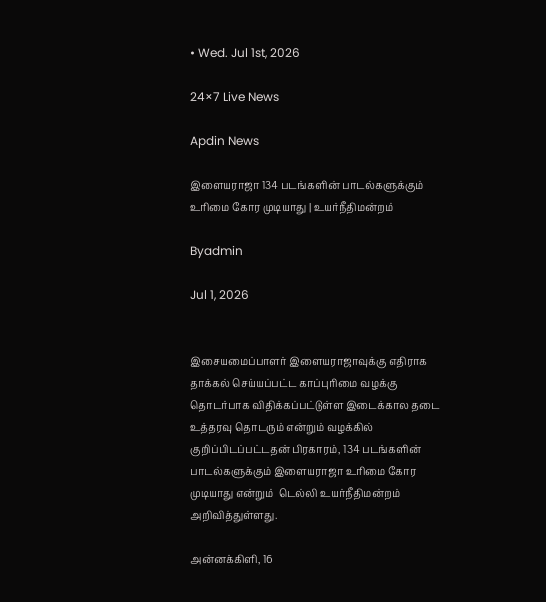• Wed. Jul 1st, 2026

24×7 Live News

Apdin News

இளையராஜா 134 படங்களின் பாடல்களுக்கும் உரிமை கோர முடியாது | உயர்நீதிமன்றம்

Byadmin

Jul 1, 2026


இசையமைப்பாளர் இளையராஜாவுக்கு எதிராக தாக்கல் செய்யப்பட்ட காப்புரிமை வழக்கு தொடர்பாக விதிக்கப்பட்டுள்ள இடைக்கால தடை உத்தரவு தொடரும் என்றும் வழக்கில் குறிப்பிடப்பட்டதன் பிரகாரம், 134 படங்களின் பாடல்களுக்கும் இளையராஜா உரிமை கோர முடியாது என்றும்  டெல்லி உயர்நீதிமன்றம் அறிவித்துள்ளது.

அன்னக்கிளி, 16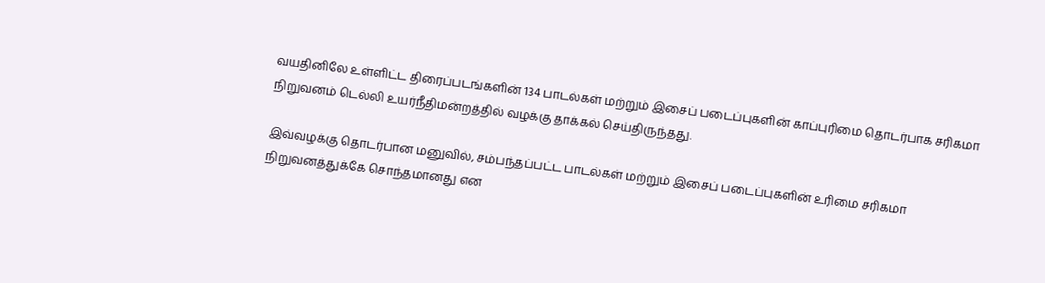வயதினிலே உள்ளிட்ட திரைப்படங்களின் 134 பாடல்கள் மற்றும் இசைப் படைப்புகளின் காப்புரிமை தொடர்பாக சரிகமா நிறுவனம் டெல்லி உயர்நீதிமன்றத்தில் வழக்கு தாக்கல் செய்திருந்தது.

இவ்வழக்கு தொடர்பான மனுவில், சம்பந்தப்பட்ட பாடல்கள் மற்றும் இசைப் படைப்புகளின் உரிமை சரிகமா நிறுவனத்துக்கே சொந்தமானது என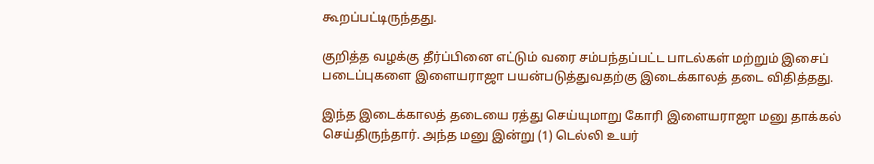கூறப்பட்டிருந்தது.

குறித்த வழக்கு தீர்ப்பினை எட்டும் வரை சம்பந்தப்பட்ட பாடல்கள் மற்றும் இசைப் படைப்புகளை இளையராஜா பயன்படுத்துவதற்கு இடைக்காலத் தடை விதித்தது.

இந்த இடைக்காலத் தடையை ரத்து செய்யுமாறு கோரி இளையராஜா மனு தாக்கல் செய்திருந்தார். அந்த மனு இன்று (1) டெல்லி உயர்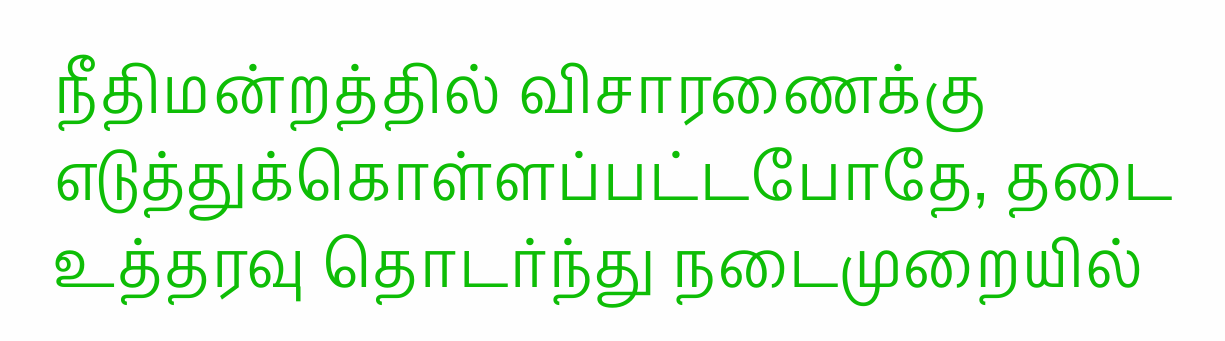நீதிமன்றத்தில் விசாரணைக்கு எடுத்துக்கொள்ளப்பட்டபோதே, தடை உத்தரவு தொடர்ந்து நடைமுறையில்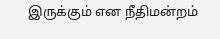இருக்கும் என நீதிமன்றம்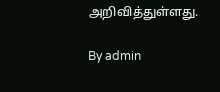அறிவித்துள்ளது.

By admin